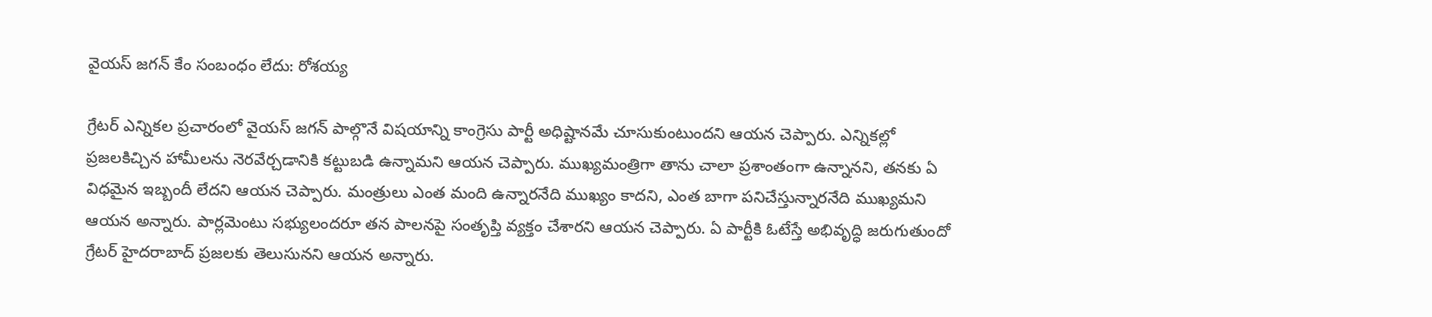వైయస్ జగన్ కేం సంబంధం లేదు: రోశయ్య

గ్రేటర్ ఎన్నికల ప్రచారంలో వైయస్ జగన్ పాల్గొనే విషయాన్ని కాంగ్రెసు పార్టీ అధిష్టానమే చూసుకుంటుందని ఆయన చెప్పారు. ఎన్నికల్లో ప్రజలకిచ్చిన హామీలను నెరవేర్చడానికి కట్టుబడి ఉన్నామని ఆయన చెప్పారు. ముఖ్యమంత్రిగా తాను చాలా ప్రశాంతంగా ఉన్నానని, తనకు ఏ విధమైన ఇబ్బందీ లేదని ఆయన చెప్పారు. మంత్రులు ఎంత మంది ఉన్నారనేది ముఖ్యం కాదని, ఎంత బాగా పనిచేస్తున్నారనేది ముఖ్యమని ఆయన అన్నారు. పార్లమెంటు సభ్యులందరూ తన పాలనపై సంతృప్తి వ్యక్తం చేశారని ఆయన చెప్పారు. ఏ పార్టీకి ఓటేస్తే అభివృద్ధి జరుగుతుందో గ్రేటర్ హైదరాబాద్ ప్రజలకు తెలుసునని ఆయన అన్నారు.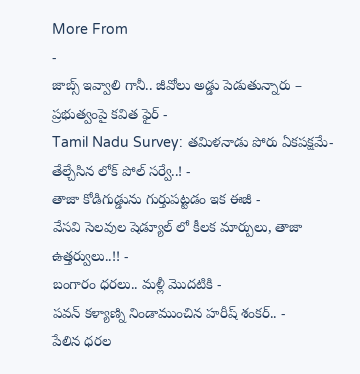More From
-
జాబ్స్ ఇవ్వాలి గానీ.. జీవోలు అడ్డు పెడుతున్నారు – ప్రభుత్వంపై కవిత ఫైర్ -
Tamil Nadu Survey: తమిళనాడు పోరు ఏకపక్షమే- తేల్చేసిన లోక్ పోల్ సర్వే..! -
తాజా కోడిగుడ్డును గుర్తుపట్టడం ఇక ఈజీ -
వేసవి సెలవుల షెడ్యూల్ లో కీలక మార్పులు, తాజా ఉత్తర్వులు..!! -
బంగారం ధరలు.. మళ్లీ మొదటికి -
పవన్ కళ్యాణ్ని నిండాముంచిన హరీష్ శంకర్.. -
పేలిన ధరల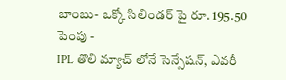బాంబు- ఒక్కో సిలిండర్ పై రూ. 195.50 పెంపు -
IPL తొలి మ్యాచ్ లోనే సెన్సేషన్, ఎవరీ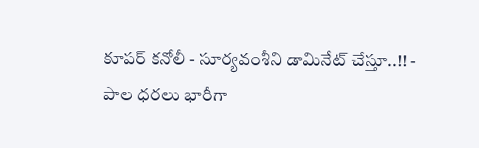కూపర్ కనోలీ - సూర్యవంశీని డామినేట్ చేస్తూ..!! -
పాల ధరలు భారీగా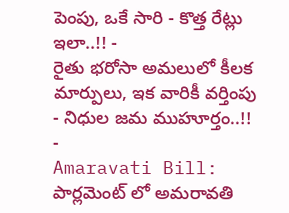పెంపు, ఒకే సారి - కొత్త రేట్లు ఇలా..!! -
రైతు భరోసా అమలులో కీలక మార్పులు, ఇక వారికీ వర్తింపు - నిధుల జమ ముహూర్తం..!! -
Amaravati Bill: పార్లమెంట్ లో అమరావతి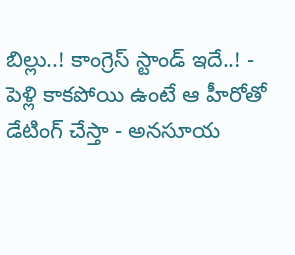బిల్లు..! కాంగ్రెస్ స్టాండ్ ఇదే..! -
పెళ్లి కాకపోయి ఉంటే ఆ హీరోతో డేటింగ్ చేస్తా - అనసూయ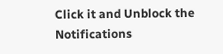Click it and Unblock the Notifications